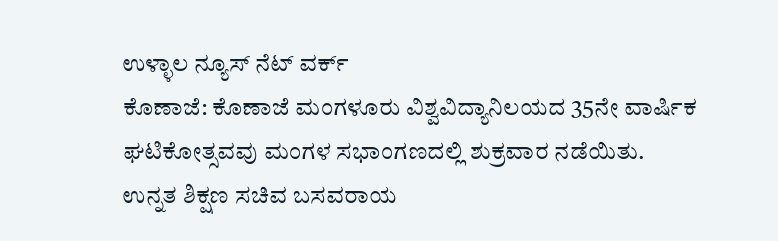ಉಳ್ಳಾಲ ನ್ಯೂಸ್ ನೆಟ್ ವರ್ಕ್
ಕೊಣಾಜೆ: ಕೊಣಾಜೆ ಮಂಗಳೂರು ವಿಶ್ವವಿದ್ಯಾನಿಲಯದ 35ನೇ ವಾರ್ಷಿಕ ಘಟಿಕೋತ್ಸವವು ಮಂಗಳ ಸಭಾಂಗಣದಲ್ಲಿ ಶುಕ್ರವಾರ ನಡೆಯಿತು.
ಉನ್ನತ ಶಿಕ್ಷಣ ಸಚಿವ ಬಸವರಾಯ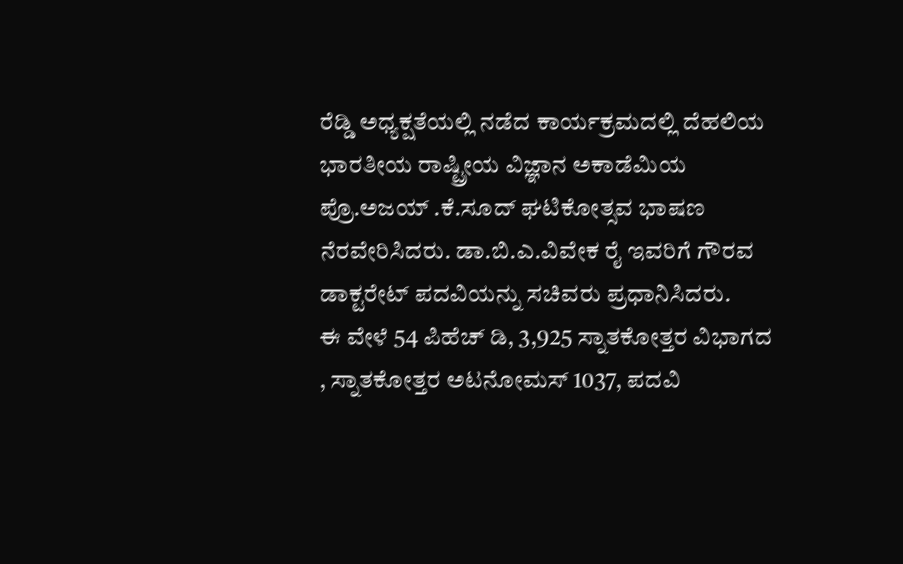ರೆಡ್ಡಿ ಅಧ್ಯಕ್ಷತೆಯಲ್ಲಿ ನಡೆದ ಕಾರ್ಯಕ್ರಮದಲ್ಲಿ ದೆಹಲಿಯ ಭಾರತೀಯ ರಾಷ್ಟ್ರೀಯ ವಿಜ್ಞಾನ ಅಕಾಡೆಮಿಯ ಪ್ರೊ.ಅಜಯ್ .ಕೆ.ಸೂದ್ ಘಟಿಕೋತ್ಸವ ಭಾಷಣ ನೆರವೇರಿಸಿದರು. ಡಾ.ಬಿ.ಎ.ವಿವೇಕ ರೈ ಇವರಿಗೆ ಗೌರವ ಡಾಕ್ಟರೇಟ್ ಪದವಿಯನ್ನು ಸಚಿವರು ಪ್ರಧಾನಿಸಿದರು.
ಈ ವೇಳೆ 54 ಪಿಹೆಚ್ ಡಿ, 3,925 ಸ್ನಾತಕೋತ್ತರ ವಿಭಾಗದ , ಸ್ನಾತಕೋತ್ತರ ಅಟನೋಮಸ್ 1037, ಪದವಿ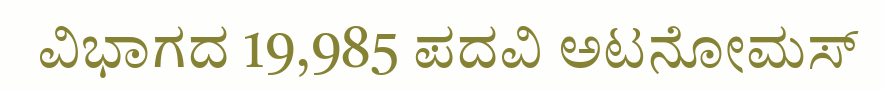ವಿಭಾಗದ 19,985 ಪದವಿ ಅಟನೋಮಸ್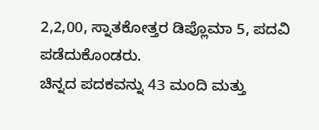2,2,00, ಸ್ನಾತಕೋತ್ತರ ಡಿಪ್ಲೊಮಾ 5, ಪದವಿ ಪಡೆದುಕೊಂಡರು.
ಚಿನ್ನದ ಪದಕವನ್ನು 43 ಮಂದಿ ಮತ್ತು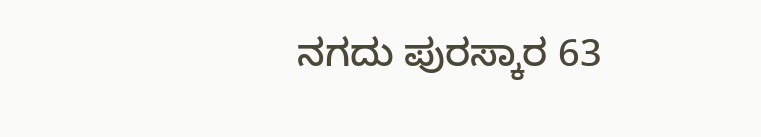ನಗದು ಪುರಸ್ಕಾರ 63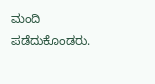ಮಂದಿ ಪಡೆದುಕೊಂಡರು.